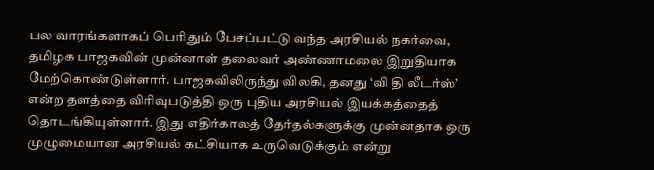பல வாரங்களாகப் பெரிதும் பேசப்பட்டு வந்த அரசியல் நகர்வை, தமிழக பாஜகவின் முன்னாள் தலைவர் அண்ணாமலை இறுதியாக மேற்கொண்டுள்ளார். பாஜகவிலிருந்து விலகி, தனது ‘வி தி லீடர்ஸ்’ என்ற தளத்தை விரிவுபடுத்தி ஒரு புதிய அரசியல் இயக்கத்தைத் தொடங்கியுள்ளார். இது எதிர்காலத் தேர்தல்களுக்கு முன்னதாக ஒரு முழுமையான அரசியல் கட்சியாக உருவெடுக்கும் என்று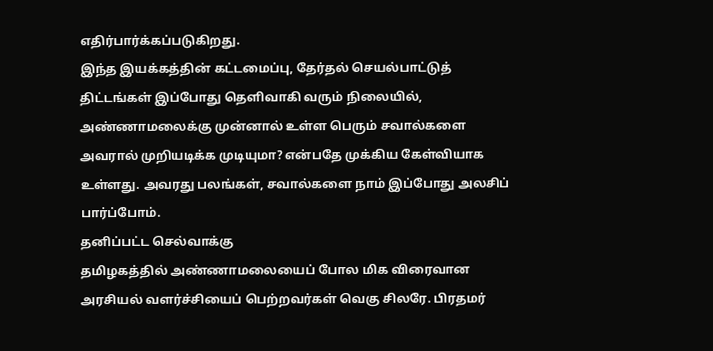எதிர்பார்க்கப்படுகிறது.
இந்த இயக்கத்தின் கட்டமைப்பு, தேர்தல் செயல்பாட்டுத் திட்டங்கள் இப்போது தெளிவாகி வரும் நிலையில், அண்ணாமலைக்கு முன்னால் உள்ள பெரும் சவால்களை அவரால் முறியடிக்க முடியுமா? என்பதே முக்கிய கேள்வியாக உள்ளது. அவரது பலங்கள், சவால்களை நாம் இப்போது அலசிப் பார்ப்போம்.
தனிப்பட்ட செல்வாக்கு
தமிழகத்தில் அண்ணாமலையைப் போல மிக விரைவான அரசியல் வளர்ச்சியைப் பெற்றவர்கள் வெகு சிலரே. பிரதமர்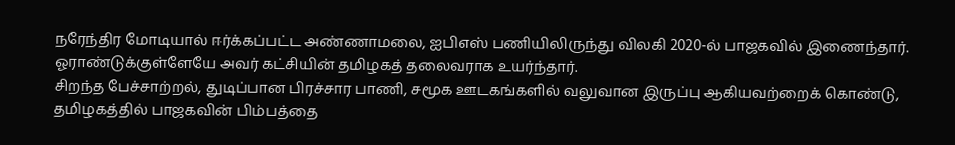நரேந்திர மோடியால் ஈர்க்கப்பட்ட அண்ணாமலை, ஐபிஎஸ் பணியிலிருந்து விலகி 2020-ல் பாஜகவில் இணைந்தார். ஓராண்டுக்குள்ளேயே அவர் கட்சியின் தமிழகத் தலைவராக உயர்ந்தார்.
சிறந்த பேச்சாற்றல், துடிப்பான பிரச்சார பாணி, சமூக ஊடகங்களில் வலுவான இருப்பு ஆகியவற்றைக் கொண்டு, தமிழகத்தில் பாஜகவின் பிம்பத்தை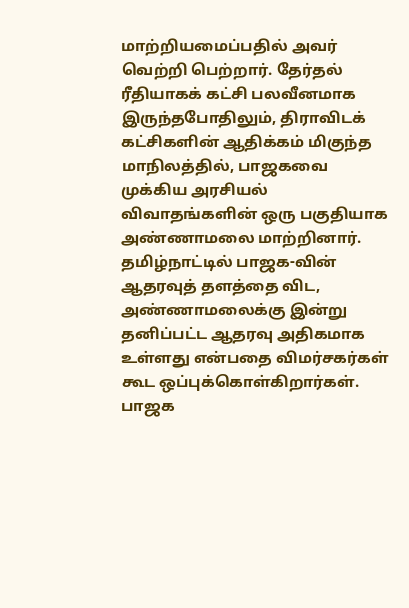மாற்றியமைப்பதில் அவர் வெற்றி பெற்றார். தேர்தல் ரீதியாகக் கட்சி பலவீனமாக இருந்தபோதிலும், திராவிடக் கட்சிகளின் ஆதிக்கம் மிகுந்த மாநிலத்தில், பாஜகவை முக்கிய அரசியல் விவாதங்களின் ஒரு பகுதியாக அண்ணாமலை மாற்றினார்.
தமிழ்நாட்டில் பாஜக-வின் ஆதரவுத் தளத்தை விட, அண்ணாமலைக்கு இன்று தனிப்பட்ட ஆதரவு அதிகமாக உள்ளது என்பதை விமர்சகர்கள் கூட ஒப்புக்கொள்கிறார்கள்.
பாஜக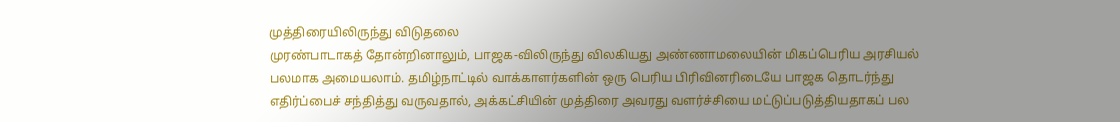முத்திரையிலிருந்து விடுதலை
முரண்பாடாகத் தோன்றினாலும், பாஜக-விலிருந்து விலகியது அண்ணாமலையின் மிகப்பெரிய அரசியல் பலமாக அமையலாம். தமிழ்நாட்டில் வாக்காளர்களின் ஒரு பெரிய பிரிவினரிடையே பாஜக தொடர்ந்து எதிர்ப்பைச் சந்தித்து வருவதால், அக்கட்சியின் முத்திரை அவரது வளர்ச்சியை மட்டுப்படுத்தியதாகப் பல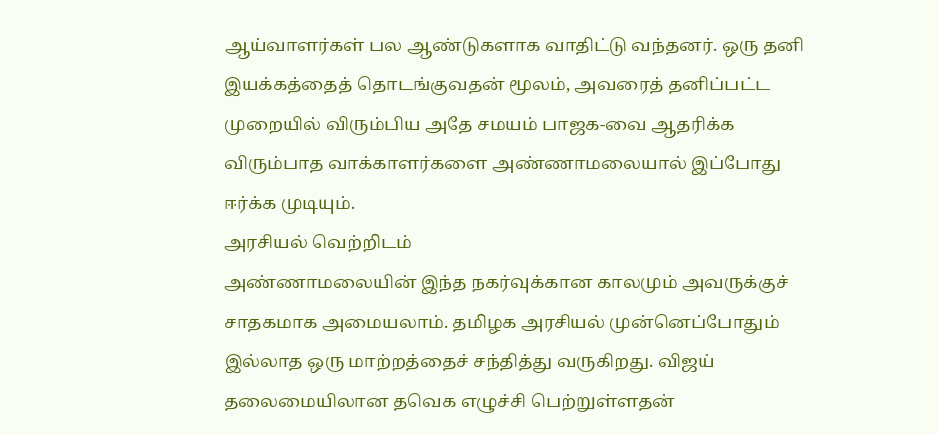ஆய்வாளர்கள் பல ஆண்டுகளாக வாதிட்டு வந்தனர். ஒரு தனி இயக்கத்தைத் தொடங்குவதன் மூலம், அவரைத் தனிப்பட்ட முறையில் விரும்பிய அதே சமயம் பாஜக-வை ஆதரிக்க விரும்பாத வாக்காளர்களை அண்ணாமலையால் இப்போது ஈர்க்க முடியும்.
அரசியல் வெற்றிடம்
அண்ணாமலையின் இந்த நகர்வுக்கான காலமும் அவருக்குச் சாதகமாக அமையலாம். தமிழக அரசியல் முன்னெப்போதும் இல்லாத ஒரு மாற்றத்தைச் சந்தித்து வருகிறது. விஜய் தலைமையிலான தவெக எழுச்சி பெற்றுள்ளதன்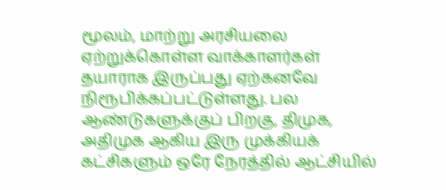மூலம், மாற்று அரசியலை ஏற்றுக்கொள்ள வாக்காளர்கள் தயாராக இருப்பது ஏற்கனவே நிரூபிக்கப்பட்டுள்ளது. பல ஆண்டுகளுக்குப் பிறகு, திமுக, அதிமுக ஆகிய இரு முக்கியக் கட்சிகளும் ஒரே நேரத்தில் ஆட்சியில்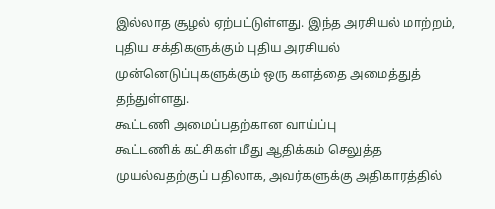இல்லாத சூழல் ஏற்பட்டுள்ளது. இந்த அரசியல் மாற்றம், புதிய சக்திகளுக்கும் புதிய அரசியல் முன்னெடுப்புகளுக்கும் ஒரு களத்தை அமைத்துத் தந்துள்ளது.
கூட்டணி அமைப்பதற்கான வாய்ப்பு
கூட்டணிக் கட்சிகள் மீது ஆதிக்கம் செலுத்த முயல்வதற்குப் பதிலாக, அவர்களுக்கு அதிகாரத்தில்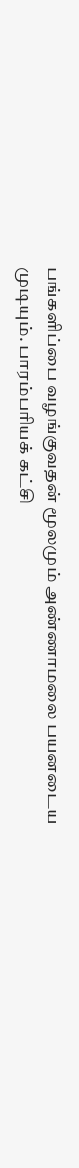பங்களிப்பை வழங்குவதன் மூலமும் அண்ணாமலை பயனடைய முடியும். பாரம்பரியக் கட்சி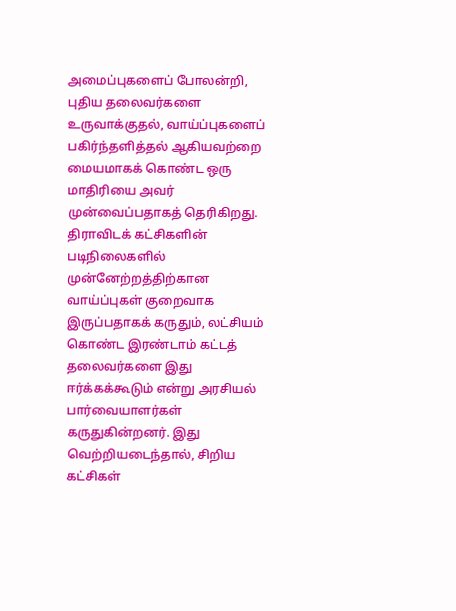அமைப்புகளைப் போலன்றி, புதிய தலைவர்களை உருவாக்குதல், வாய்ப்புகளைப் பகிர்ந்தளித்தல் ஆகியவற்றை மையமாகக் கொண்ட ஒரு மாதிரியை அவர் முன்வைப்பதாகத் தெரிகிறது. திராவிடக் கட்சிகளின் படிநிலைகளில் முன்னேற்றத்திற்கான வாய்ப்புகள் குறைவாக இருப்பதாகக் கருதும், லட்சியம் கொண்ட இரண்டாம் கட்டத் தலைவர்களை இது ஈர்க்கக்கூடும் என்று அரசியல் பார்வையாளர்கள் கருதுகின்றனர். இது வெற்றியடைந்தால், சிறிய கட்சிகள்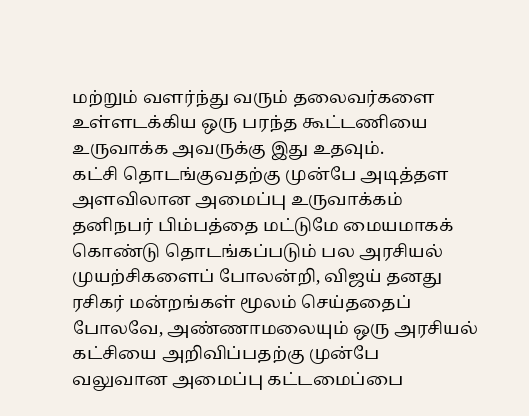மற்றும் வளர்ந்து வரும் தலைவர்களை உள்ளடக்கிய ஒரு பரந்த கூட்டணியை உருவாக்க அவருக்கு இது உதவும்.
கட்சி தொடங்குவதற்கு முன்பே அடித்தள அளவிலான அமைப்பு உருவாக்கம்
தனிநபர் பிம்பத்தை மட்டுமே மையமாகக் கொண்டு தொடங்கப்படும் பல அரசியல் முயற்சிகளைப் போலன்றி, விஜய் தனது ரசிகர் மன்றங்கள் மூலம் செய்ததைப் போலவே, அண்ணாமலையும் ஒரு அரசியல் கட்சியை அறிவிப்பதற்கு முன்பே வலுவான அமைப்பு கட்டமைப்பை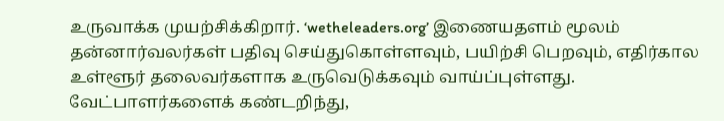உருவாக்க முயற்சிக்கிறார். ‘wetheleaders.org’ இணையதளம் மூலம் தன்னார்வலர்கள் பதிவு செய்துகொள்ளவும், பயிற்சி பெறவும், எதிர்கால உள்ளூர் தலைவர்களாக உருவெடுக்கவும் வாய்ப்புள்ளது. வேட்பாளர்களைக் கண்டறிந்து,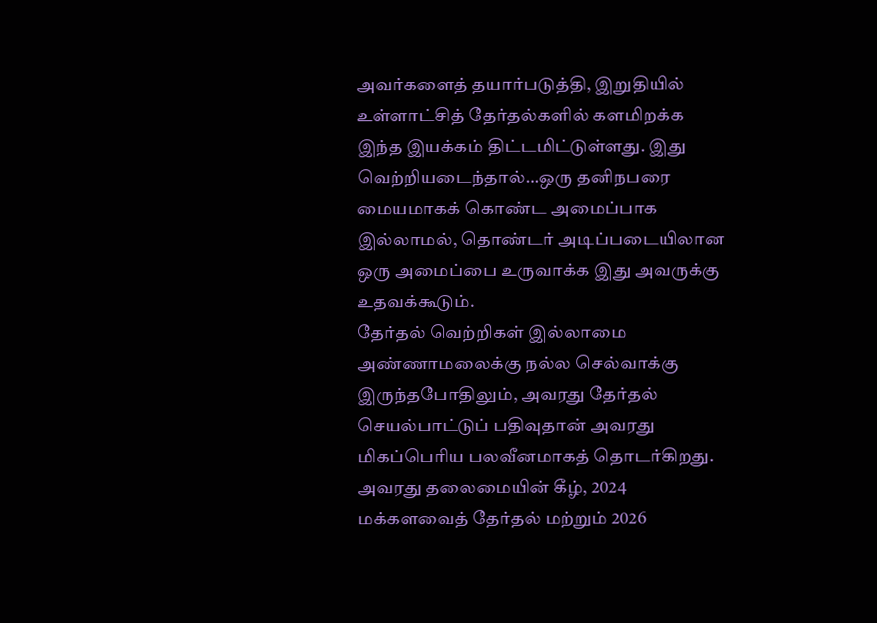அவர்களைத் தயார்படுத்தி, இறுதியில் உள்ளாட்சித் தேர்தல்களில் களமிறக்க இந்த இயக்கம் திட்டமிட்டுள்ளது. இது வெற்றியடைந்தால்…ஒரு தனிநபரை மையமாகக் கொண்ட அமைப்பாக இல்லாமல், தொண்டர் அடிப்படையிலான ஒரு அமைப்பை உருவாக்க இது அவருக்கு உதவக்கூடும்.
தேர்தல் வெற்றிகள் இல்லாமை
அண்ணாமலைக்கு நல்ல செல்வாக்கு இருந்தபோதிலும், அவரது தேர்தல் செயல்பாட்டுப் பதிவுதான் அவரது மிகப்பெரிய பலவீனமாகத் தொடர்கிறது. அவரது தலைமையின் கீழ், 2024 மக்களவைத் தேர்தல் மற்றும் 2026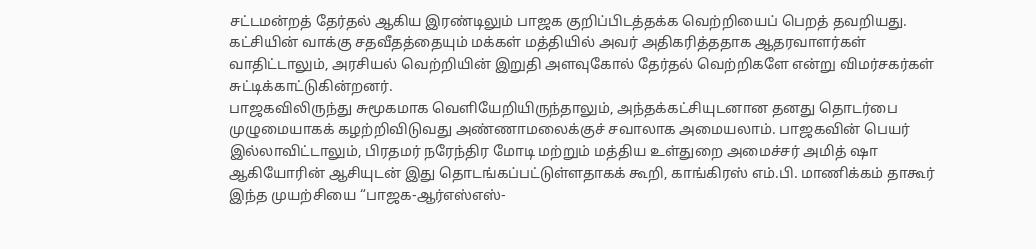சட்டமன்றத் தேர்தல் ஆகிய இரண்டிலும் பாஜக குறிப்பிடத்தக்க வெற்றியைப் பெறத் தவறியது. கட்சியின் வாக்கு சதவீதத்தையும் மக்கள் மத்தியில் அவர் அதிகரித்ததாக ஆதரவாளர்கள் வாதிட்டாலும், அரசியல் வெற்றியின் இறுதி அளவுகோல் தேர்தல் வெற்றிகளே என்று விமர்சகர்கள் சுட்டிக்காட்டுகின்றனர்.
பாஜகவிலிருந்து சுமூகமாக வெளியேறியிருந்தாலும், அந்தக்கட்சியுடனான தனது தொடர்பை முழுமையாகக் கழற்றிவிடுவது அண்ணாமலைக்குச் சவாலாக அமையலாம். பாஜகவின் பெயர் இல்லாவிட்டாலும், பிரதமர் நரேந்திர மோடி மற்றும் மத்திய உள்துறை அமைச்சர் அமித் ஷா ஆகியோரின் ஆசியுடன் இது தொடங்கப்பட்டுள்ளதாகக் கூறி, காங்கிரஸ் எம்.பி. மாணிக்கம் தாகூர் இந்த முயற்சியை “பாஜக-ஆர்எஸ்எஸ்-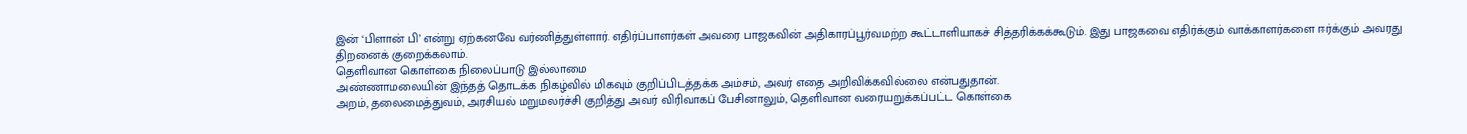இன் ‘பிளான் பி’ என்று ஏற்கனவே வர்ணித்துள்ளார். எதிர்ப்பாளர்கள் அவரை பாஜகவின் அதிகாரப்பூர்வமற்ற கூட்டாளியாகச் சித்தரிக்கக்கூடும். இது பாஜகவை எதிர்க்கும் வாக்காளர்களை ஈர்க்கும் அவரது திறனைக் குறைக்கலாம்.
தெளிவான கொள்கை நிலைப்பாடு இல்லாமை
அண்ணாமலையின் இந்தத் தொடக்க நிகழ்வில் மிகவும் குறிப்பிடத்தக்க அம்சம், அவர் எதை அறிவிக்கவில்லை என்பதுதான்.
அறம், தலைமைத்துவம், அரசியல் மறுமலர்ச்சி குறித்து அவர் விரிவாகப் பேசினாலும், தெளிவான வரையறுக்கப்பட்ட கொள்கை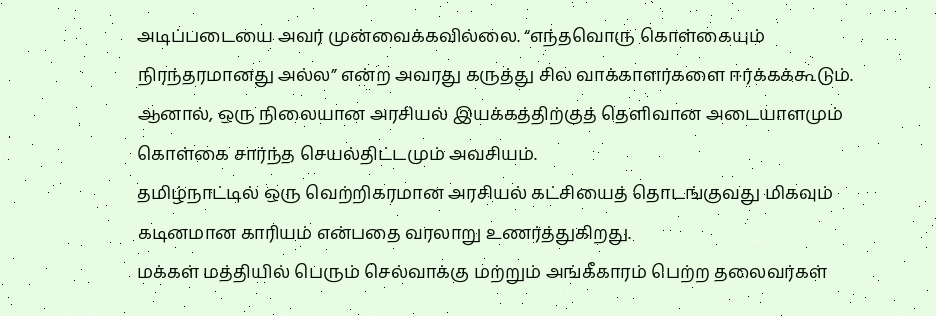அடிப்படையை அவர் முன்வைக்கவில்லை. “எந்தவொரு கொள்கையும் நிரந்தரமானது அல்ல” என்ற அவரது கருத்து சில வாக்காளர்களை ஈர்க்கக்கூடும். ஆனால், ஒரு நிலையான அரசியல் இயக்கத்திற்குத் தெளிவான அடையாளமும் கொள்கை சார்ந்த செயல்திட்டமும் அவசியம்.
தமிழ்நாட்டில் ஒரு வெற்றிகரமான அரசியல் கட்சியைத் தொடங்குவது மிகவும் கடினமான காரியம் என்பதை வரலாறு உணர்த்துகிறது.
மக்கள் மத்தியில் பெரும் செல்வாக்கு மற்றும் அங்கீகாரம் பெற்ற தலைவர்கள்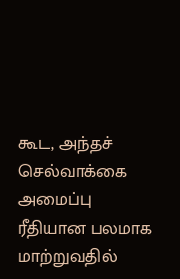கூட, அந்தச் செல்வாக்கை அமைப்பு ரீதியான பலமாக மாற்றுவதில்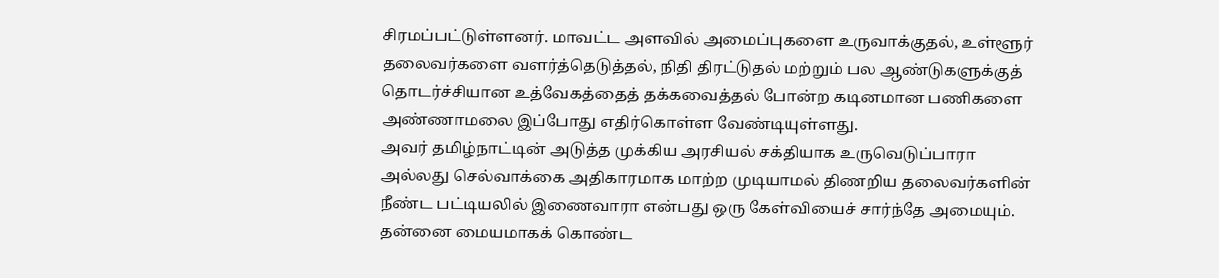சிரமப்பட்டுள்ளனர். மாவட்ட அளவில் அமைப்புகளை உருவாக்குதல், உள்ளூர் தலைவர்களை வளர்த்தெடுத்தல், நிதி திரட்டுதல் மற்றும் பல ஆண்டுகளுக்குத் தொடர்ச்சியான உத்வேகத்தைத் தக்கவைத்தல் போன்ற கடினமான பணிகளை அண்ணாமலை இப்போது எதிர்கொள்ள வேண்டியுள்ளது.
அவர் தமிழ்நாட்டின் அடுத்த முக்கிய அரசியல் சக்தியாக உருவெடுப்பாரா அல்லது செல்வாக்கை அதிகாரமாக மாற்ற முடியாமல் திணறிய தலைவர்களின் நீண்ட பட்டியலில் இணைவாரா என்பது ஒரு கேள்வியைச் சார்ந்தே அமையும். தன்னை மையமாகக் கொண்ட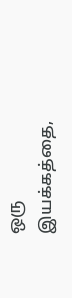ஒரு இயக்கத்தை,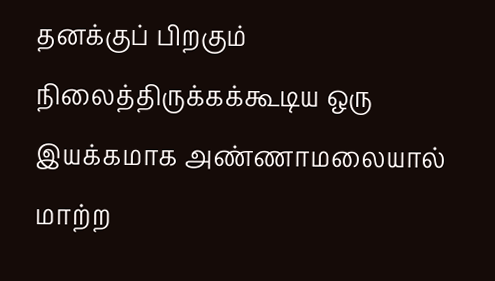தனக்குப் பிறகும் நிலைத்திருக்கக்கூடிய ஒரு இயக்கமாக அண்ணாமலையால் மாற்ற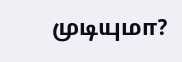முடியுமா?